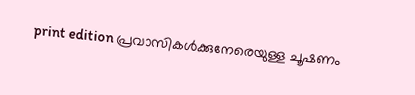print edition പ്രവാസികൾക്കുനേരെയുള്ള ചൂഷണം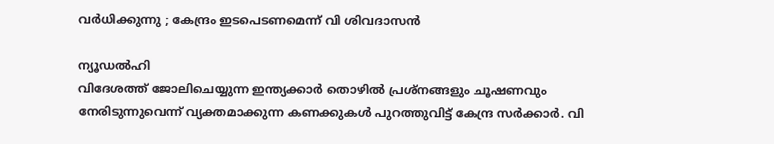വർധിക്കുന്നു ; കേന്ദ്രം ഇടപെടണമെന്ന് വി ശിവദാസൻ

ന്യൂഡൽഹി
വിദേശത്ത് ജോലിചെയ്യുന്ന ഇന്ത്യക്കാർ തൊഴിൽ പ്രശ്നങ്ങളും ചൂഷണവും നേരിടുന്നുവെന്ന് വ്യക്തമാക്കുന്ന കണക്കുകൾ പുറത്തുവിട്ട് കേന്ദ്ര സർക്കാർ. വി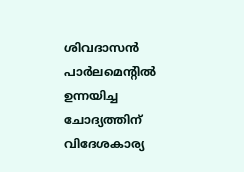ശിവദാസൻ പാർലമെന്റിൽ ഉന്നയിച്ച ചോദ്യത്തിന് വിദേശകാര്യ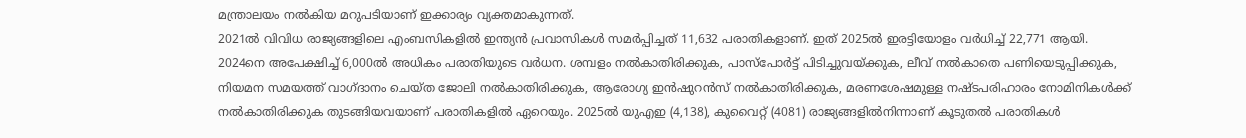മന്ത്രാലയം നൽകിയ മറുപടിയാണ് ഇക്കാര്യം വ്യക്തമാകുന്നത്.
2021ൽ വിവിധ രാജ്യങ്ങളിലെ എംബസികളിൽ ഇന്ത്യൻ പ്രവാസികൾ സമർപ്പിച്ചത് 11,632 പരാതികളാണ്. ഇത് 2025ൽ ഇരട്ടിയോളം വർധിച്ച് 22,771 ആയി. 2024നെ അപേക്ഷിച്ച് 6,000ൽ അധികം പരാതിയുടെ വർധന. ശമ്പളം നൽകാതിരിക്കുക, പാസ്പോർട്ട് പിടിച്ചുവയ്ക്കുക, ലീവ് നൽകാതെ പണിയെടുപ്പിക്കുക, നിയമന സമയത്ത് വാഗ്ദാനം ചെയ്ത ജോലി നൽകാതിരിക്കുക, ആരോഗ്യ ഇൻഷുറൻസ് നൽകാതിരിക്കുക, മരണശേഷമുള്ള നഷ്ടപരിഹാരം നോമിനികൾക്ക് നൽകാതിരിക്കുക തുടങ്ങിയവയാണ് പരാതികളിൽ ഏറെയും. 2025ൽ യുഎഇ (4,138), കുവൈറ്റ് (4081) രാജ്യങ്ങളിൽനിന്നാണ് കൂടുതൽ പരാതികൾ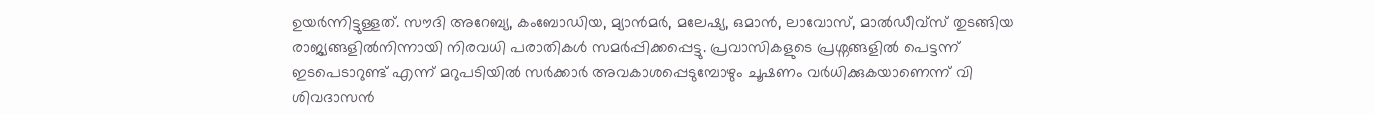ഉയർന്നിട്ടുള്ളത്. സൗദി അറേബ്യ, കംബോഡിയ, മ്യാൻമർ, മലേഷ്യ, ഒമാൻ, ലാവോസ്, മാൽഡീവ്സ് തുടങ്ങിയ രാജ്യങ്ങളിൽനിന്നായി നിരവധി പരാതികൾ സമർപ്പിക്കപ്പെട്ടു. പ്രവാസികളുടെ പ്രശ്നങ്ങളിൽ പെട്ടന്ന് ഇടപെടാറുണ്ട് എന്ന് മറുപടിയിൽ സർക്കാർ അവകാശപ്പെടുമ്പോഴും ചൂഷണം വർധിക്കുകയാണെന്ന് വി ശിവദാസൻ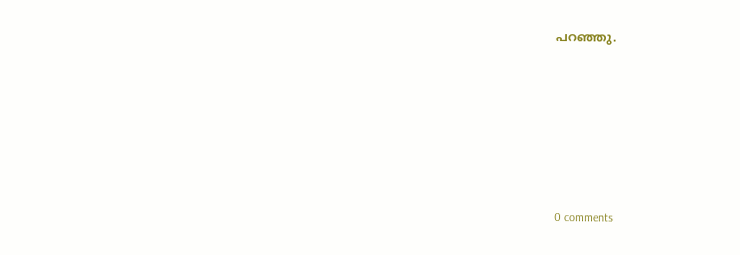പറഞ്ഞു.










0 comments